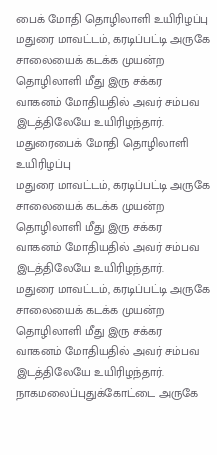பைக் மோதி தொழிலாளி உயிரிழப்பு
மதுரை மாவட்டம், கரடிப்பட்டி அருகே சாலையைக் கடக்க முயன்ற தொழிலாளி மீது இரு சக்கர வாகனம் மோதியதில் அவர் சம்பவ இடத்திலேயே உயிரிழந்தார்.
மதுரைபைக் மோதி தொழிலாளி உயிரிழப்பு
மதுரை மாவட்டம், கரடிப்பட்டி அருகே சாலையைக் கடக்க முயன்ற தொழிலாளி மீது இரு சக்கர வாகனம் மோதியதில் அவர் சம்பவ இடத்திலேயே உயிரிழந்தார்.
மதுரை மாவட்டம், கரடிப்பட்டி அருகே சாலையைக் கடக்க முயன்ற தொழிலாளி மீது இரு சக்கர வாகனம் மோதியதில் அவர் சம்பவ இடத்திலேயே உயிரிழந்தார்.
நாகமலைப்புதுக்கோட்டை அருகே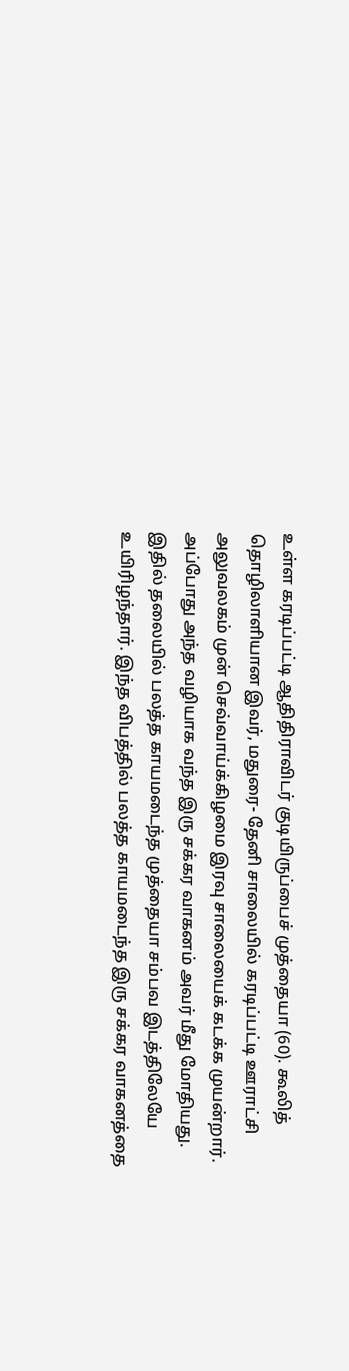உள்ள கரடிப்பட்டி ஆதிதிராவிடர் குடியிருப்பைச் முத்தையா (60). கூலித் தொழிலாளியான இவர், மதுரை- தேனி சாலையில் கரடிப்பட்டி ஊராட்சி அலுவலகம் முன் செவ்வாய்க்கிழமை இரவு சாலையைக் கடக்க முயன்றார். அப்போது அந்த வழியாக வந்த இரு சக்கர வாகனம் அவர் மீது மோதியது.
இதில் தலையில் பலத்த காயமடைந்த முத்தையா சம்பவ இடத்திலேயே உயிரிழந்தார். இந்த விபத்தில் பலத்த காயமடைந்த இரு சக்கர வாகனத்தை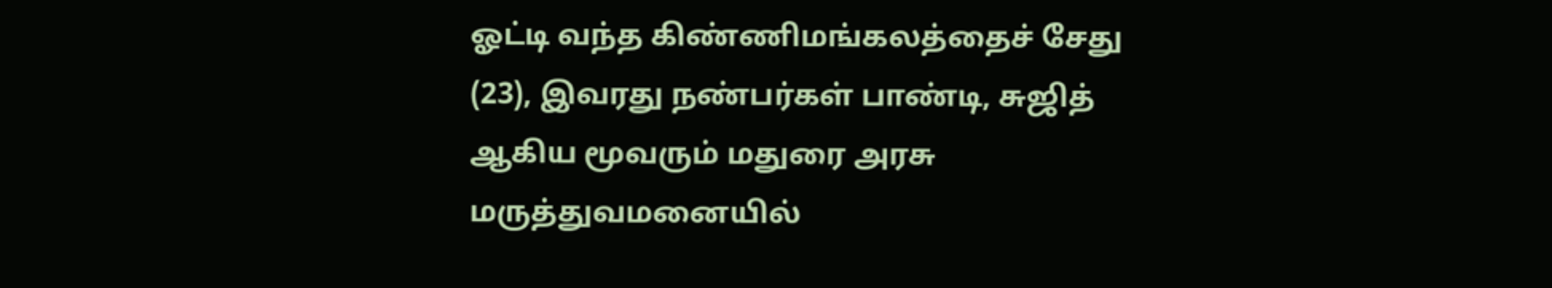ஓட்டி வந்த கிண்ணிமங்கலத்தைச் சேது (23), இவரது நண்பர்கள் பாண்டி, சுஜித் ஆகிய மூவரும் மதுரை அரசு மருத்துவமனையில்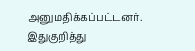அனுமதிக்கப்பட்டனர்.
இதுகுறித்து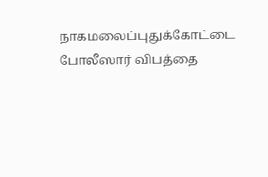நாகமலைப்புதுக்கோட்டை போலீஸார் விபத்தை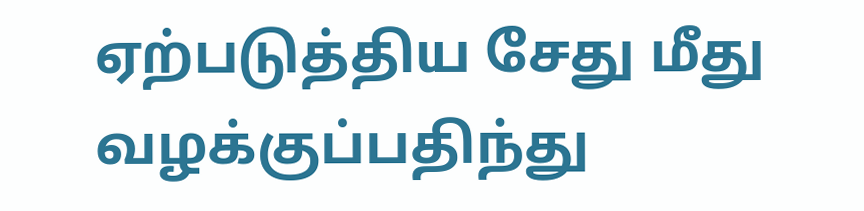ஏற்படுத்திய சேது மீது வழக்குப்பதிந்து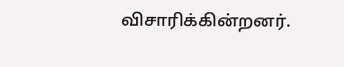விசாரிக்கின்றனர்.